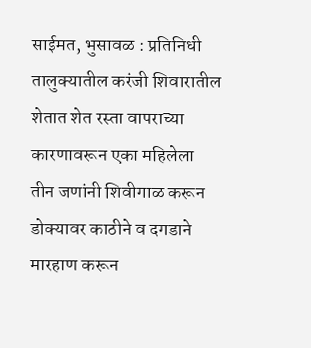साईमत, भुसावळ : प्रतिनिधी तालुक्यातील करंजी शिवारातील शेतात शेत रस्ता वापराच्या कारणावरून एका महिलेला तीन जणांनी शिवीगाळ करून डोक्यावर काठीने व दगडाने मारहाण करून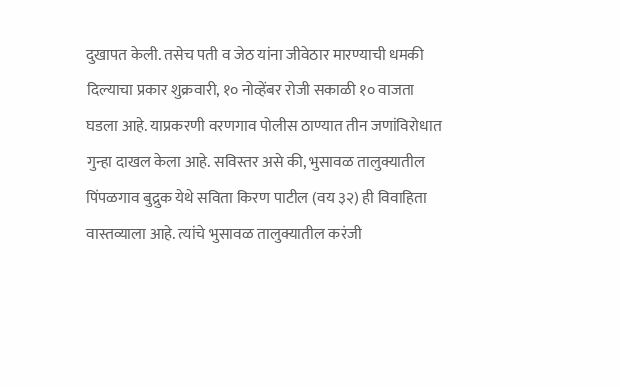दुखापत केली. तसेच पती व जेठ यांना जीवेठार मारण्याची धमकी दिल्याचा प्रकार शुक्रवारी, १० नोव्हेंबर रोजी सकाळी १० वाजता घडला आहे. याप्रकरणी वरणगाव पोलीस ठाण्यात तीन जणांविरोधात गुन्हा दाखल केला आहे. सविस्तर असे की, भुसावळ तालुक्यातील पिंपळगाव बुद्रुक येथे सविता किरण पाटील (वय ३२) ही विवाहिता वास्तव्याला आहे. त्यांचे भुसावळ तालुक्यातील करंजी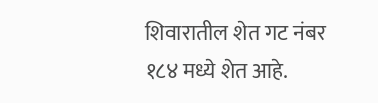शिवारातील शेत गट नंबर १८४ मध्ये शेत आहे.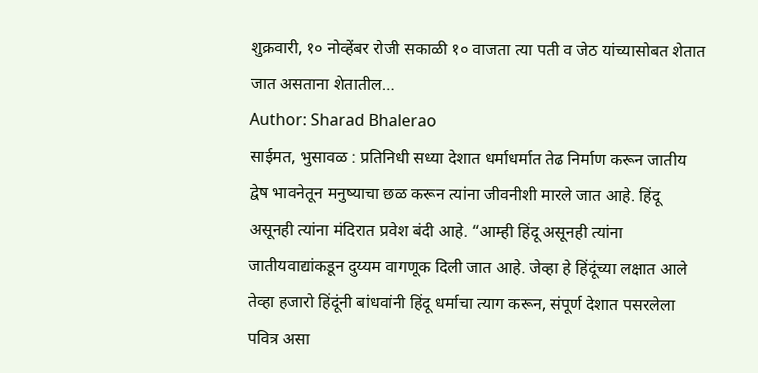शुक्रवारी, १० नोव्हेंबर रोजी सकाळी १० वाजता त्या पती व जेठ यांच्यासोबत शेतात जात असताना शेतातील…
Author: Sharad Bhalerao
साईमत, भुसावळ : प्रतिनिधी सध्या देशात धर्माधर्मात तेढ निर्माण करून जातीय द्वेष भावनेतून मनुष्याचा छळ करून त्यांना जीवनीशी मारले जात आहे. हिंदू असूनही त्यांना मंदिरात प्रवेश बंदी आहे. “आम्ही हिंदू असूनही त्यांना जातीयवाद्यांकडून दुय्यम वागणूक दिली जात आहे. जेव्हा हे हिंदूंच्या लक्षात आले तेव्हा हजारो हिंदूंनी बांधवांनी हिंदू धर्माचा त्याग करून, संपूर्ण देशात पसरलेला पवित्र असा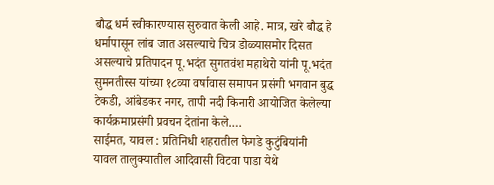बौद्ध धर्म स्वीकारण्यास सुरुवात केली आहे. मात्र, खरे बौद्ध हे धर्मापासून लांब जात असल्याचे चित्र डोळ्यासमोर दिसत असल्याचे प्रतिपादन पू.भदंत सुगतवंश महाथेरो यांनी पू.भदंत सुमनतीस्स यांच्या १८व्या वर्षावास समापन प्रसंगी भगवान बुद्ध टेकडी, आंबेडकर नगर, तापी नदी किनारी आयोजित केलेल्या कार्यक्रमाप्रसंगी प्रवचन देतांना केले.…
साईमत, यावल : प्रतिनिधी शहरातील फेगडे कुटुंबियांनी यावल तालुक्यातील आदिवासी विटवा पाडा येथे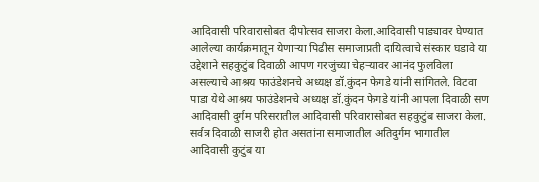आदिवासी परिवारासोबत दीपोत्सव साजरा केला.आदिवासी पाड्यावर घेण्यात आलेल्या कार्यक्रमातून येणाऱ्या पिढीस समाजाप्रती दायित्वाचे संस्कार घडावे या उद्देशाने सहकुटुंब दिवाळी आपण गरजुंच्या चेहऱ्यावर आनंद फुलविला असल्याचे आश्रय फाउंडेशनचे अध्यक्ष डॉ.कुंदन फेगडे यांनी सांगितले. विटवा पाडा येथे आश्रय फाउंडेशनचे अध्यक्ष डॉ.कुंदन फेगडे यांनी आपला दिवाळी सण आदिवासी दुर्गम परिसरातील आदिवासी परिवारासोबत सहकुटुंब साजरा केला. सर्वत्र दिवाळी साजरी होत असतांना समाजातील अतिदुर्गम भागातील आदिवासी कुटुंब या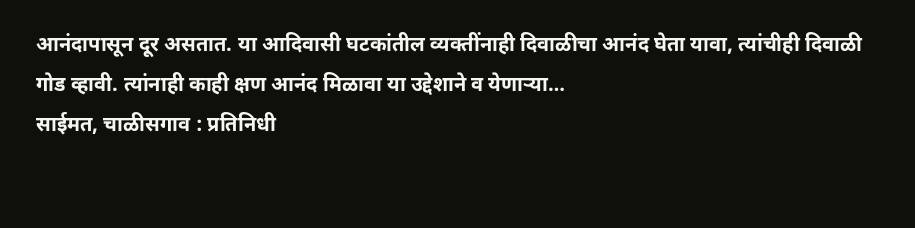आनंदापासून दूर असतात. या आदिवासी घटकांतील व्यक्तींनाही दिवाळीचा आनंद घेता यावा, त्यांचीही दिवाळी गोड व्हावी. त्यांनाही काही क्षण आनंद मिळावा या उद्देशाने व येणाऱ्या…
साईमत, चाळीसगाव : प्रतिनिधी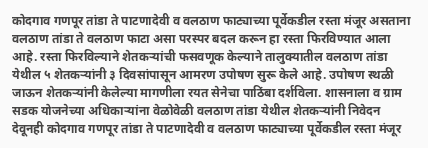कोदगाव गणपूर तांडा ते पाटणादेवी व वलठाण फाट्याच्या पूर्वेकडील रस्ता मंजूर असताना वलठाण तांडा ते वलठाण फाटा असा परस्पर बदल करून हा रस्ता फिरविण्यात आला आहे. रस्ता फिरविल्याने शेतकऱ्यांची फसवणूक केल्याने तालुक्यातील वलठाण तांडा येथील ५ शेतकऱ्यांनी ३ दिवसांपासून आमरण उपोषण सुरू केले आहे. उपोषण स्थळी जाऊन शेतकऱ्यांनी केलेल्या मागणीला रयत सेनेचा पाठिंबा दर्शविला. शासनाला व ग्राम सडक योजनेच्या अधिकाऱ्यांना वेळोवेळी वलठाण तांडा येथील शेतकऱ्यांनी निवेदन देवूनही कोदगाव गणपूर तांडा ते पाटणादेवी व वलठाण फाट्याच्या पूर्वेकडील रस्ता मंजूर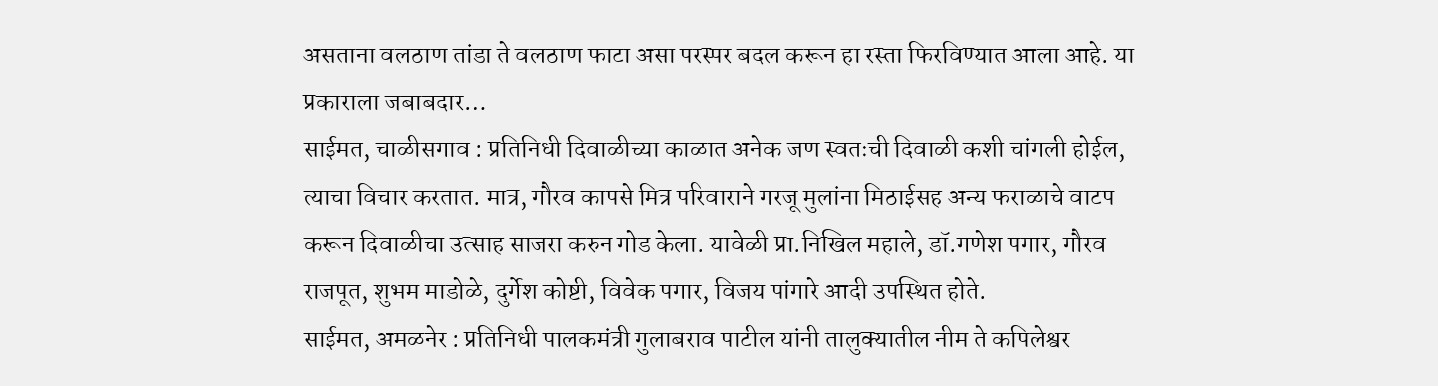असताना वलठाण तांडा ते वलठाण फाटा असा परस्पर बदल करून हा रस्ता फिरविण्यात आला आहे. या प्रकाराला जबाबदार…
साईमत, चाळीसगाव : प्रतिनिधी दिवाळीच्या काळात अनेक जण स्वतःची दिवाळी कशी चांगली होईल, त्याचा विचार करतात. मात्र, गौरव कापसे मित्र परिवाराने गरजू मुलांना मिठाईसह अन्य फराळाचे वाटप करून दिवाळीचा उत्साह साजरा करुन गोड केला. यावेळी प्रा.निखिल महाले, डॉ.गणेश पगार, गौरव राजपूत, शुभम माडोळे, दुर्गेश कोष्टी, विवेक पगार, विजय पांगारे आदी उपस्थित होते.
साईमत, अमळनेर : प्रतिनिधी पालकमंत्री गुलाबराव पाटील यांनी तालुक्यातील नीम ते कपिलेश्वर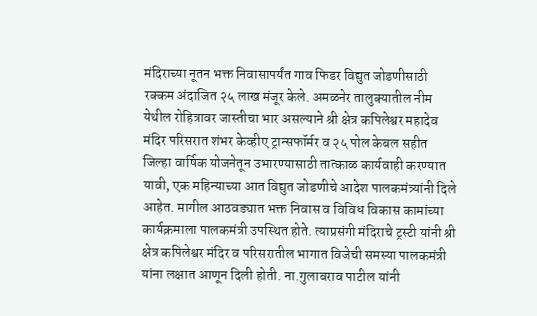मंदिराच्या नूतन भक्त निवासापर्यंत गाव फिडर विद्युत जोडणीसाठी रक्कम अंदाजित २५ लाख मंजूर केले. अमळनेर तालुक्यातील नीम येथील रोहित्रावर जास्तीचा भार असल्याने श्री क्षेत्र कपिलेश्वर महादेव मंदिर परिसरात शंभर केव्हीए ट्रान्सफॉर्मर व २५ पोल केबल सहीत जिल्हा वार्षिक योजनेतून उभारण्यासाठी तात्काळ कार्यवाही करण्यात यावी, एक महिन्याच्या आत विद्युत जोडणीचे आदेश पालकमंत्र्यांनी दिले आहेत. मागील आठवड्यात भक्त निवास व विविध विकास कामांच्या कार्यक्रमाला पालकमंत्री उपस्थित होते. त्याप्रसंगी मंदिराचे ट्रस्टी यांनी श्री क्षेत्र कपिलेश्वर मंदिर व परिसरातील भागात विजेची समस्या पालकमंत्री यांना लक्षात आणून दिली होती. ना.गुलाबराव पाटील यांनी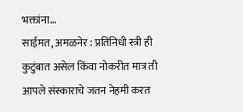भक्तांना…
साईमत, अमळनेर : प्रतिनिधी स्त्री ही कुटुंबात असेल किंवा नोकरीत मात्र ती आपले संस्काराचे जतन नेहमी करत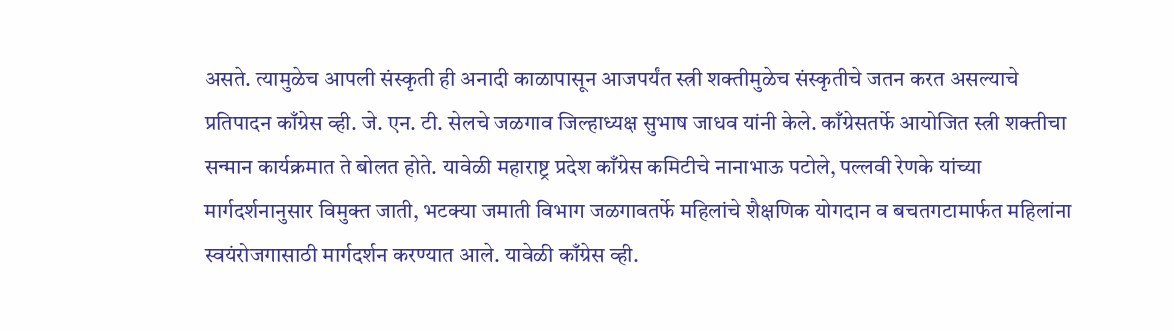असते. त्यामुळेच आपली संस्कृती ही अनादी काळापासून आजपर्यंत स्त्री शक्तीमुळेच संस्कृतीचे जतन करत असल्याचे प्रतिपादन काँग्रेस व्ही. जे. एन. टी. सेलचे जळगाव जिल्हाध्यक्ष सुभाष जाधव यांनी केले. काँग्रेसतर्फे आयोजित स्त्री शक्तीचा सन्मान कार्यक्रमात ते बोलत होते. यावेळी महाराष्ट्र प्रदेश काँग्रेस कमिटीचे नानाभाऊ पटोले, पल्लवी रेणके यांच्या मार्गदर्शनानुसार विमुक्त जाती, भटक्या जमाती विभाग जळगावतर्फे महिलांचे शैक्षणिक योगदान व बचतगटामार्फत महिलांना स्वयंरोजगासाठी मार्गदर्शन करण्यात आले. यावेळी काँग्रेस व्ही.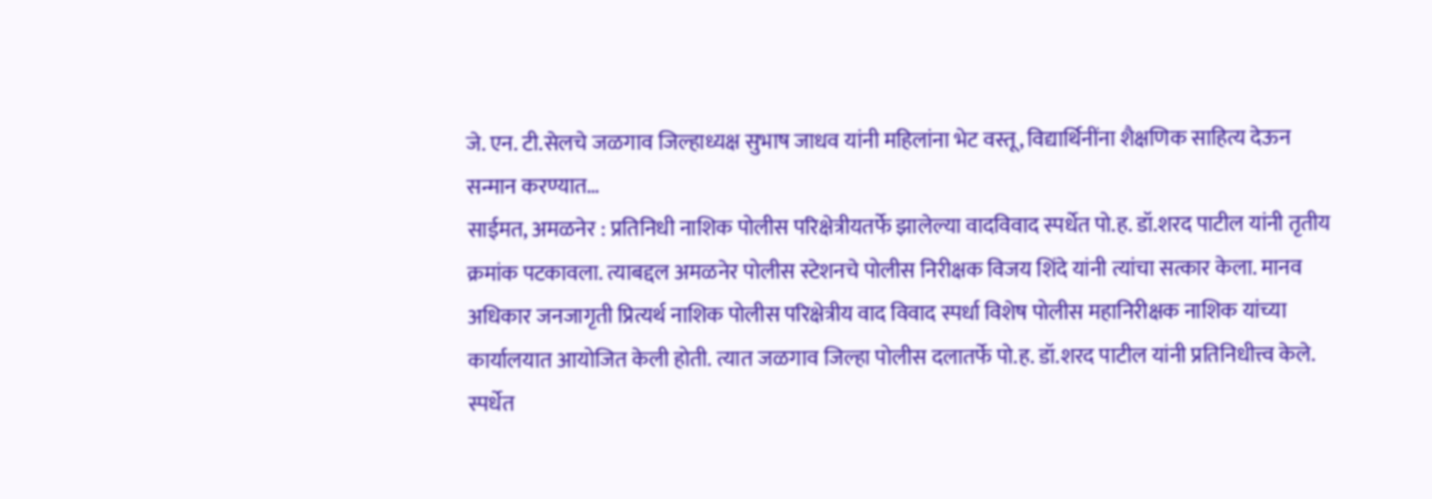जे. एन. टी.सेलचे जळगाव जिल्हाध्यक्ष सुभाष जाधव यांनी महिलांना भेट वस्तू, विद्यार्थिनींना शैक्षणिक साहित्य देऊन सन्मान करण्यात…
साईमत, अमळनेर : प्रतिनिधी नाशिक पोलीस परिक्षेत्रीयतर्फे झालेल्या वादविवाद स्पर्धेत पो.ह. डॉ.शरद पाटील यांनी तृतीय क्रमांक पटकावला. त्याबद्दल अमळनेर पोलीस स्टेशनचे पोलीस निरीक्षक विजय शिंदे यांनी त्यांचा सत्कार केला. मानव अधिकार जनजागृती प्रित्यर्थ नाशिक पोलीस परिक्षेत्रीय वाद विवाद स्पर्धा विशेष पोलीस महानिरीक्षक नाशिक यांच्या कार्यालयात आयोजित केली होती. त्यात जळगाव जिल्हा पोलीस दलातर्फे पो.ह. डॉ.शरद पाटील यांनी प्रतिनिधीत्त्व केले. स्पर्धेत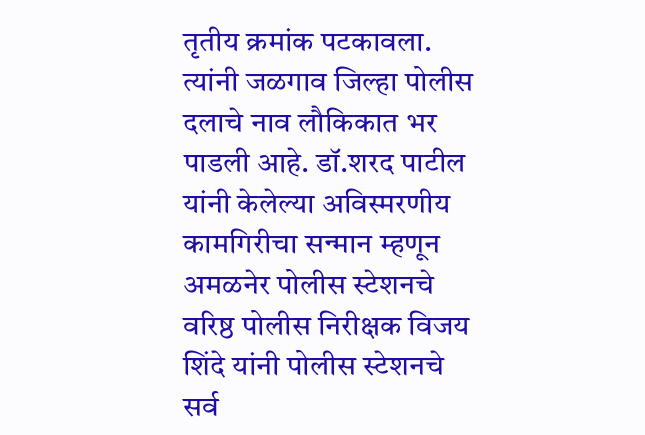तृतीय क्रमांक पटकावला. त्यांनी जळगाव जिल्हा पोलीस दलाचे नाव लौकिकात भर पाडली आहे. डॉ.शरद पाटील यांनी केलेल्या अविस्मरणीय कामगिरीचा सन्मान म्हणून अमळनेर पोलीस स्टेशनचे वरिष्ठ पोलीस निरीक्षक विजय शिंदे यांनी पोलीस स्टेशनचे सर्व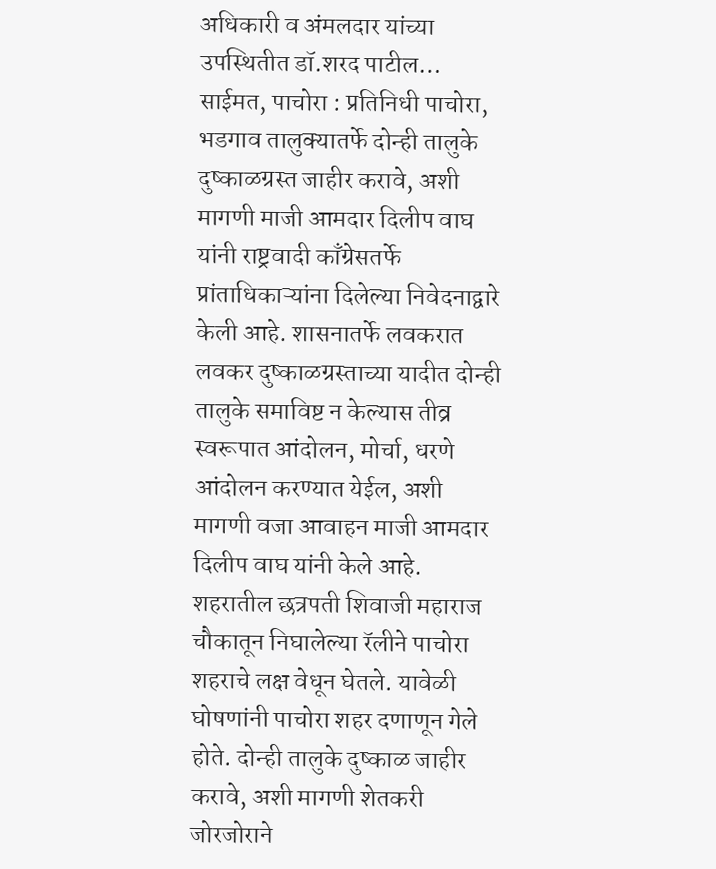अधिकारी व अंमलदार यांच्या उपस्थितीत डॉ.शरद पाटील…
साईमत, पाचोरा : प्रतिनिधी पाचोरा, भडगाव तालुक्यातर्फे दोन्ही तालुके दुष्काळग्रस्त जाहीर करावे, अशी मागणी माजी आमदार दिलीप वाघ यांनी राष्ट्रवादी काँग्रेसतर्फे प्रांताधिकाऱ्यांना दिलेल्या निवेदनाद्वारे केली आहे. शासनातर्फे लवकरात लवकर दुष्काळग्रस्ताच्या यादीत दोन्ही तालुके समाविष्ट न केल्यास तीव्र स्वरूपात आंदोलन, मोर्चा, धरणे आंदोलन करण्यात येईल, अशी मागणी वजा आवाहन माजी आमदार दिलीप वाघ यांनी केले आहे. शहरातील छत्रपती शिवाजी महाराज चौकातून निघालेल्या रॅलीने पाचोरा शहराचे लक्ष वेधून घेतले. यावेळी घोषणांनी पाचोरा शहर दणाणून गेले होते. दोन्ही तालुके दुष्काळ जाहीर करावे, अशी मागणी शेतकरी जोरजोराने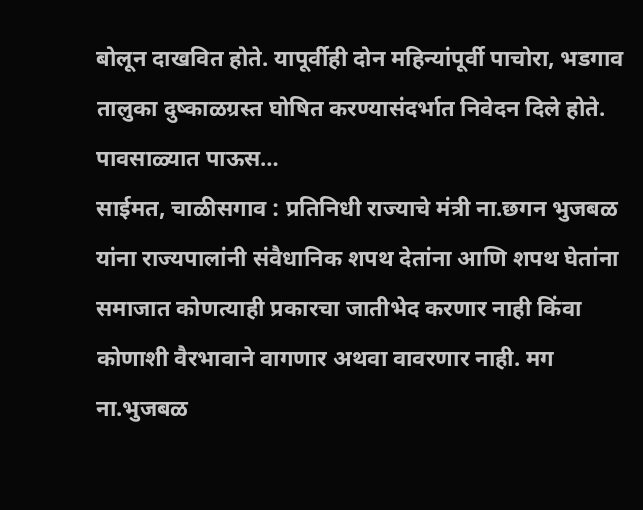बोलून दाखवित होते. यापूर्वीही दोन महिन्यांपूर्वी पाचोरा, भडगाव तालुका दुष्काळग्रस्त घोषित करण्यासंदर्भात निवेदन दिले होते. पावसाळ्यात पाऊस…
साईमत, चाळीसगाव : प्रतिनिधी राज्याचे मंत्री ना.छगन भुजबळ यांना राज्यपालांनी संवैधानिक शपथ देतांना आणि शपथ घेतांना समाजात कोणत्याही प्रकारचा जातीभेद करणार नाही किंवा कोणाशी वैरभावाने वागणार अथवा वावरणार नाही. मग ना.भुजबळ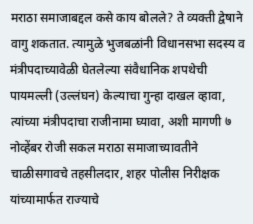मराठा समाजाबद्दल कसे काय बोलले? ते व्यक्ती द्वेषाने वागु शकतात. त्यामुळे भुजबळांनी विधानसभा सदस्य व मंत्रीपदाच्यावेळी घेतलेल्या संवैधानिक शपथेची पायमल्ली (उल्लंघन) केल्याचा गुन्हा दाखल व्हावा, त्यांच्या मंत्रीपदाचा राजीनामा घ्यावा, अशी मागणी ७ नोव्हेंबर रोजी सकल मराठा समाजाच्यावतीने चाळीसगावचे तहसीलदार, शहर पोलीस निरीक्षक यांच्यामार्फत राज्याचे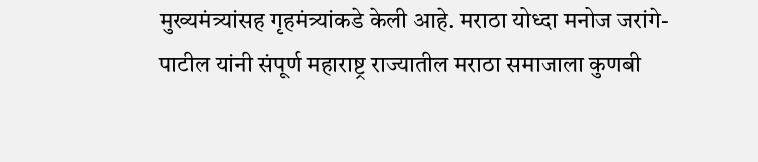मुख्यमंत्र्यांसह गृहमंत्र्यांकडे केली आहे. मराठा योध्दा मनोज जरांगे-पाटील यांनी संपूर्ण महाराष्ट्र राज्यातील मराठा समाजाला कुणबी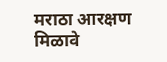मराठा आरक्षण मिळावे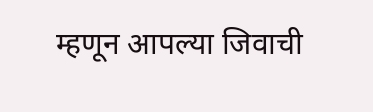म्हणून आपल्या जिवाची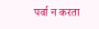पर्वा न करता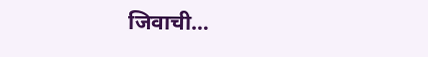जिवाची…